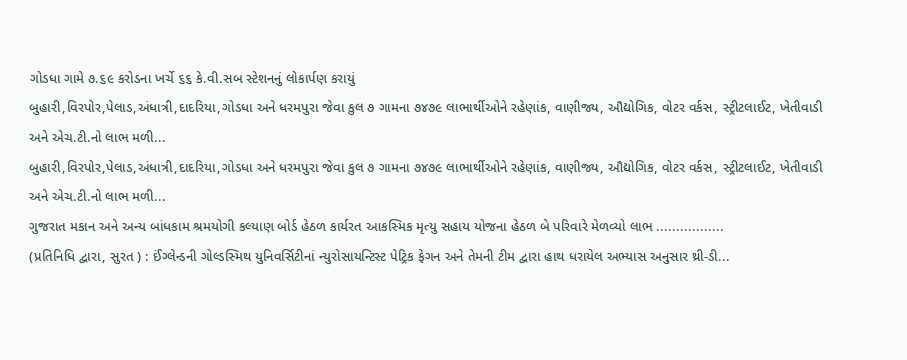ગોડધા ગામે ૭.૬૯ કરોડના ખર્ચે ૬૬ કે.વી.સબ સ્ટેશનનું લોકાર્પણ કરાયું
બુહારી,વિરપોર,પેલાડ,અંધાત્રી,દાદરિયા,ગોડધા અને ધરમપુરા જેવા કુલ ૭ ગામના ૭૪૭૯ લાભાર્થીઓને રહેણાંક, વાણીજ્ય, ઔદ્યોગિક, વોટર વર્કસ, સ્ટ્રીટલાઈટ, ખેતીવાડી અને એચ.ટી.નો લાભ મળી...
બુહારી,વિરપોર,પેલાડ,અંધાત્રી,દાદરિયા,ગોડધા અને ધરમપુરા જેવા કુલ ૭ ગામના ૭૪૭૯ લાભાર્થીઓને રહેણાંક, વાણીજ્ય, ઔદ્યોગિક, વોટર વર્કસ, સ્ટ્રીટલાઈટ, ખેતીવાડી અને એચ.ટી.નો લાભ મળી...
ગુજરાત મકાન અને અન્ય બાંધકામ શ્રમયોગી કલ્યાણ બોર્ડ હેઠળ કાર્યરત આકસ્મિક મૃત્યુ સહાય યોજના હેઠળ બે પરિવારે મેળવ્યો લાભ .................
(પ્રતિનિધિ દ્વારા, સુરત ) : ઈંગ્લેન્ડની ગોલ્ડસ્મિથ યુનિવર્સિટીનાં ન્યુરોસાયન્ટિસ્ટ પેટ્રિક ફેગન અને તેમની ટીમ દ્વારા હાથ ધરાયેલ અભ્યાસ અનુસાર થ્રી-ડી...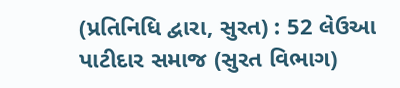(પ્રતિનિધિ દ્વારા, સુરત) : 52 લેઉઆ પાટીદાર સમાજ (સુરત વિભાગ)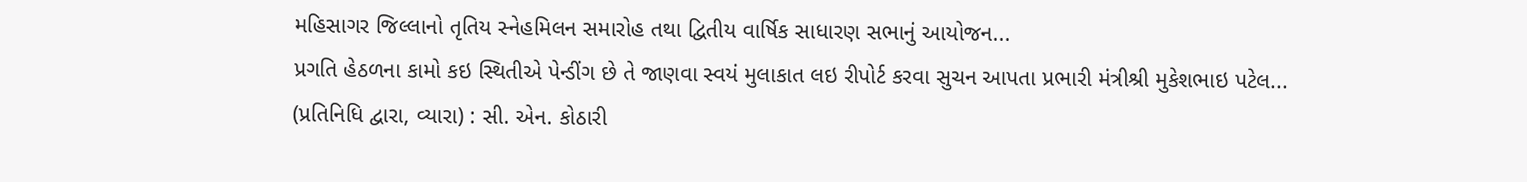મહિસાગર જિલ્લાનો તૃતિય સ્નેહમિલન સમારોહ તથા દ્વિતીય વાર્ષિક સાધારણ સભાનું આયોજન...
પ્રગતિ હેઠળના કામો કઇ સ્થિતીએ પેન્ડીંગ છે તે જાણવા સ્વયં મુલાકાત લઇ રીપોર્ટ કરવા સુચન આપતા પ્રભારી મંત્રીશ્રી મુકેશભાઇ પટેલ...
(પ્રતિનિધિ દ્વારા, વ્યારા) : સી. એન. કોઠારી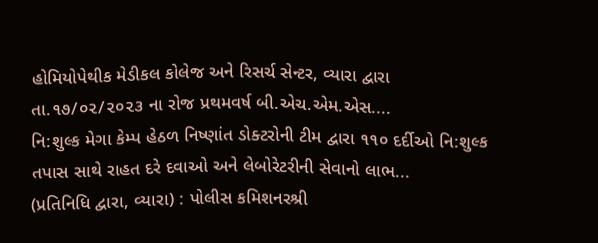હોમિયોપેથીક મેડીકલ કોલેજ અને રિસર્ચ સેન્ટર, વ્યારા દ્વારા તા.૧૭/૦૨/૨૦૨૩ ના રોજ પ્રથમવર્ષ બી.એચ.એમ.એસ....
નિ:શુલ્ક મેગા કેમ્પ હેઠળ નિષ્ણાંત ડોક્ટરોની ટીમ દ્વારા ૧૧૦ દર્દીઓ નિ:શુલ્ક તપાસ સાથે રાહત દરે દવાઓ અને લેબોરેટરીની સેવાનો લાભ...
(પ્રતિનિધિ દ્વારા, વ્યારા) : પોલીસ કમિશનરશ્રી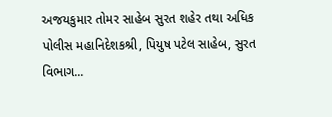અજયકુમાર તોમર સાહેબ સુરત શહેર તથા અધિક પોલીસ મહાનિદેશકશ્રી, પિયુષ પટેલ સાહેબ, સુરત વિભાગ...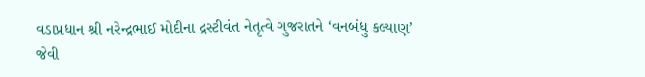વડાપ્રધાન શ્રી નરેન્દ્રભાઈ મોદીના દ્રસ્ટીવંત નેતૃત્વે ગુજરાતને ‘વનબંધુ કલ્યાણ’ જેવી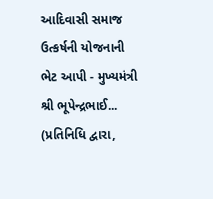આદિવાસી સમાજ ઉત્કર્ષની યોજનાની ભેટ આપી - મુખ્યમંત્રી શ્રી ભૂપેન્દ્રભાઈ...
(પ્રતિનિધિ દ્વારા,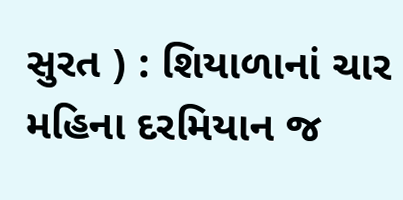સુરત ) : શિયાળાનાં ચાર મહિના દરમિયાન જ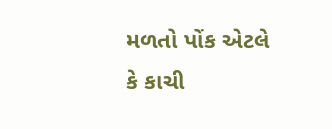મળતો પોંક એટલે કે કાચી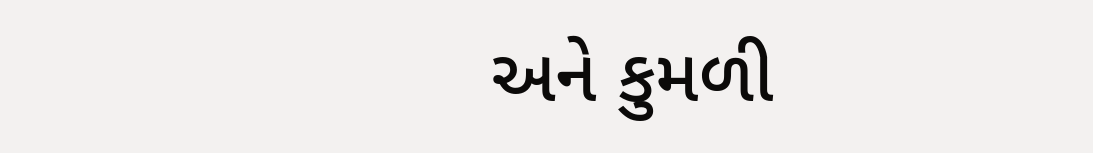અને કુમળી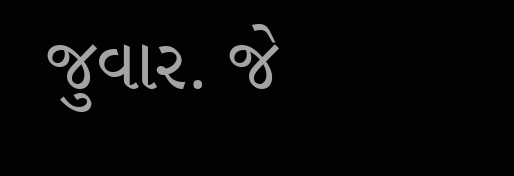જુવાર. જે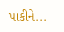પાકીને...